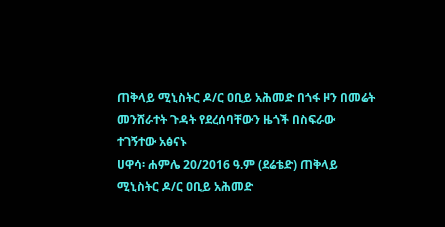ጠቅላይ ሚኒስትር ዶ/ር ዐቢይ አሕመድ በጎፋ ዞን በመሬት መንሸራተት ጉዳት የደረሰባቸውን ዜጎች በስፍራው ተገኝተው አፅናኑ
ሀዋሳ፡ ሐምሌ 20/2016 ዓ.ም (ደሬቴድ) ጠቅላይ ሚኒስትር ዶ/ር ዐቢይ አሕመድ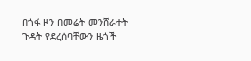በጎፋ ዞን በመሬት መንሸራተት ጉዳት የደረሰባቸውን ዜጎች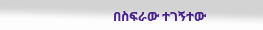በስፍራው ተገኝተው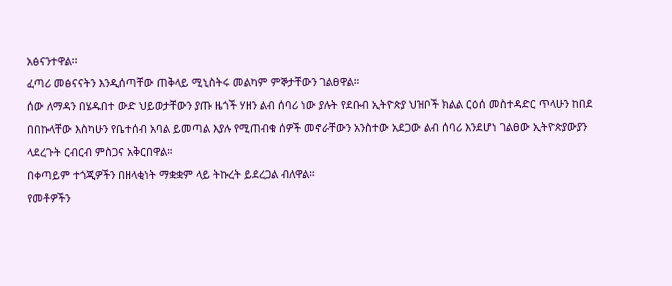አፅናንተዋል፡፡
ፈጣሪ መፅናናትን እንዲሰጣቸው ጠቅላይ ሚኒስትሩ መልካም ምኞታቸውን ገልፀዋል።
ሰው ለማዳን በሄዱበተ ውድ ህይወታቸውን ያጡ ዜጎች ሃዘን ልብ ሰባሪ ነው ያሉት የደቡብ ኢትዮጵያ ህዝቦች ክልል ርዕሰ መስተዳድር ጥላሁን ከበደ በበኩላቸው እስካሁን የቤተሰብ አባል ይመጣል እያሉ የሚጠብቁ ሰዎች መኖራቸውን አንስተው አደጋው ልብ ሰባሪ እንደሆነ ገልፀው ኢትዮጵያውያን ላደረጉት ርብርብ ምስጋና አቅርበዋል።
በቀጣይም ተጎጂዎችን በዘላቂነት ማቋቋም ላይ ትኩረት ይደረጋል ብለዋል።
የመቶዎችን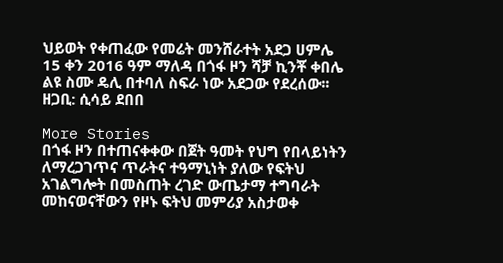ህይወት የቀጠፈው የመሬት መንሸራተት አደጋ ሀምሌ 15 ቀን 2016 ዓም ማለዳ በጎፋ ዞን ሻቻ ኪንቾ ቀበሌ ልዩ ስሙ ዴሊ በተባለ ስፍራ ነው አደጋው የደረሰው፡፡
ዘጋቢ: ሲሳይ ደበበ

More Stories
በጎፋ ዞን በተጠናቀቀው በጀት ዓመት የህግ የበላይነትን ለማረጋገጥና ጥራትና ተዓማኒነት ያለው የፍትህ አገልግሎት በመስጠት ረገድ ውጤታማ ተግባራት መከናወናቸውን የዞኑ ፍትህ መምሪያ አስታወቀ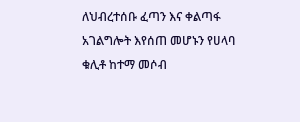ለህብረተሰቡ ፈጣን እና ቀልጣፋ አገልግሎት እየሰጠ መሆኑን የሀላባ ቁሊቶ ከተማ መሶብ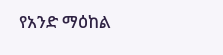የአንድ ማዕከል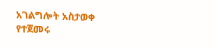አገልግሎት አስታወቀ
የተጀመሩ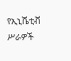የኢኒሼቲቭ ሥራዎች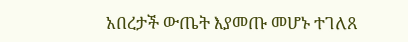አበረታች ውጤት እያመጡ መሆኑ ተገለጸ